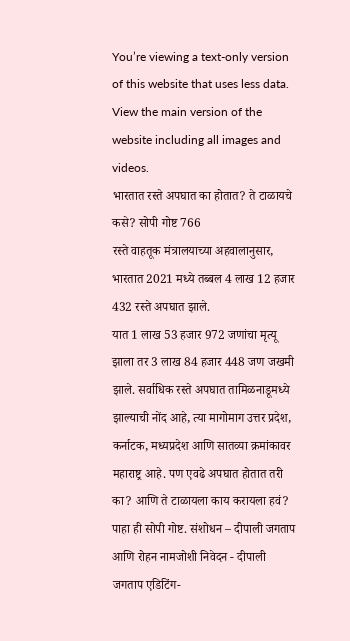You’re viewing a text-only version of this website that uses less data. View the main version of the website including all images and videos.
भारतात रस्ते अपघात का होतात? ते टाळायचे कसे? सोपी गोष्ट 766
रस्ते वाहतूक मंत्रालयाच्या अहवालानुसार, भारतात 2021 मध्ये तब्बल 4 लाख 12 हजार 432 रस्ते अपघात झाले.
यात 1 लाख 53 हजार 972 जणांचा मृत्यू झाला तर 3 लाख 84 हजार 448 जण जखमी झाले. सर्वाधिक रस्ते अपघात तामिळनाडूमध्ये झाल्याची नोंद आहे, त्या मागोमाग उत्तर प्रदेश, कर्नाटक, मध्यप्रदेश आणि सातव्या क्रमांकावर महाराष्ट्र आहे. पण एवढे अपघात होतात तरी का? आणि ते टाळायला काय करायला हवं? पाहा ही सोपी गोष्ट. संशोधन – दीपाली जगताप आणि रोहन नामजोशी निवेदन - दीपाली जगताप एडिटिंग-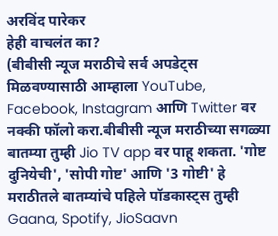अरविंद पारेकर
हेही वाचलंत का?
(बीबीसी न्यूज मराठीचे सर्व अपडेट्स मिळवण्यासाठी आम्हाला YouTube, Facebook, Instagram आणि Twitter वर नक्की फॉलो करा.बीबीसी न्यूज मराठीच्या सगळ्या बातम्या तुम्ही Jio TV app वर पाहू शकता. 'गोष्ट दुनियेची', 'सोपी गोष्ट' आणि '3 गोष्टी' हे मराठीतले बातम्यांचे पहिले पॉडकास्ट्स तुम्ही Gaana, Spotify, JioSaavn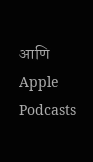आणि Apple Podcasts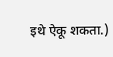इथे ऐकू शकता.)